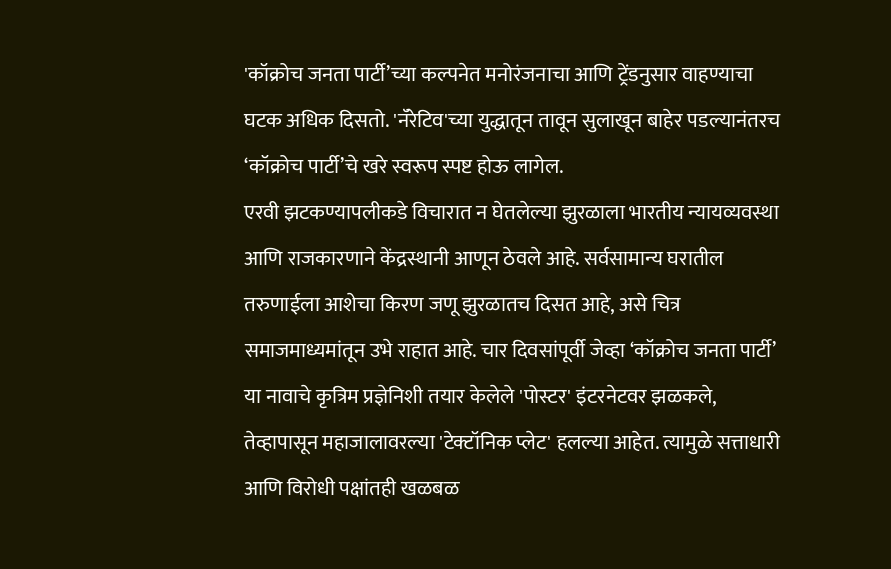'कॉक्रोच जनता पार्टी’च्या कल्पनेत मनोरंजनाचा आणि ट्रेंडनुसार वाहण्याचा घटक अधिक दिसतो. 'नॅरेटिव'च्या युद्धातून तावून सुलाखून बाहेर पडल्यानंतरच ‘कॉक्रोच पार्टी’चे खरे स्वरूप स्पष्ट होऊ लागेल.
एरवी झटकण्यापलीकडे विचारात न घेतलेल्या झुरळाला भारतीय न्यायव्यवस्था आणि राजकारणाने केंद्रस्थानी आणून ठेवले आहे. सर्वसामान्य घरातील तरुणाईला आशेचा किरण जणू झुरळातच दिसत आहे, असे चित्र समाजमाध्यमांतून उभे राहात आहे. चार दिवसांपूर्वी जेव्हा ‘कॉक्रोच जनता पार्टी’ या नावाचे कृत्रिम प्रज्ञेनिशी तयार केलेले 'पोस्टर' इंटरनेटवर झळकले, तेव्हापासून महाजालावरल्या 'टेक्टॉनिक प्लेट' हलल्या आहेत. त्यामुळे सत्ताधारी आणि विरोधी पक्षांतही खळबळ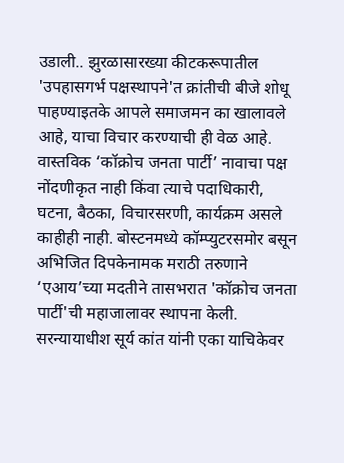उडाली.. झुरळासारख्या कीटकरूपातील 'उपहासगर्भ पक्षस्थापने'त क्रांतीची बीजे शोधू पाहण्याइतके आपले समाजमन का खालावले आहे, याचा विचार करण्याची ही वेळ आहे.
वास्तविक ‘कॉक्रोच जनता पार्टी’ नावाचा पक्ष नोंदणीकृत नाही किंवा त्याचे पदाधिकारी, घटना, बैठका, विचारसरणी, कार्यक्रम असले काहीही नाही. बोस्टनमध्ये कॉम्प्युटरसमोर बसून अभिजित दिपकेनामक मराठी तरुणाने ‘एआय’च्या मदतीने तासभरात 'कॉक्रोच जनता पार्टी'ची महाजालावर स्थापना केली. सरन्यायाधीश सूर्य कांत यांनी एका याचिकेवर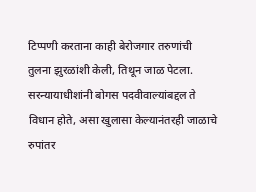टिप्पणी करताना काही बेरोजगार तरुणांची तुलना झुरळांशी केली, तिथून जाळ पेटला.
सरन्यायाधीशांनी बोगस पदवीवाल्यांबद्दल ते विधान होते, असा खुलासा केल्यानंतरही जाळाचे रुपांतर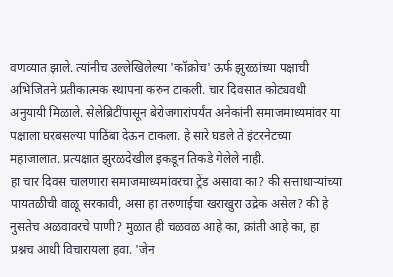वणव्यात झाले. त्यांनीच उल्लेखिलेल्या 'कॉक्रोच' ऊर्फ झुरळांच्या पक्षाची अभिजितने प्रतीकात्मक स्थापना करुन टाकली. चार दिवसात कोट्यवधी अनुयायी मिळाले. सेलेब्रिटींपासून बेरोजगारांपर्यंत अनेकांनी समाजमाध्यमांवर या पक्षाला घरबसल्या पाठिंबा देऊन टाकला. हे सारे घडले ते इंटरनेटच्या महाजालात. प्रत्यक्षात झुरळदेखील इकडून तिकडे गेलेले नाही.
हा चार दिवस चालणारा समाजमाध्यमांवरचा ट्रेंड असावा का? की सत्ताधाऱ्यांच्या पायतळीची वाळू सरकावी, असा हा तरुणाईचा खराखुरा उद्रेक असेल? की हे नुसतेच अळवावरचे पाणी? मुळात ही चळवळ आहे का, क्रांती आहे का, हा प्रश्नच आधी विचारायला हवा. 'जेन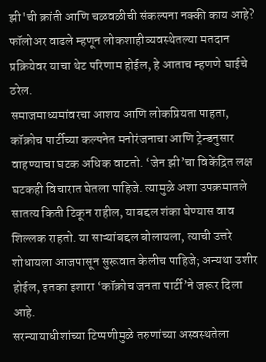झी'ची क्रांती आणि चळवळीची संकल्पना नक्की काय आहे? फॉलोअर वाढले म्हणून लोकशाहीव्यवस्थेतल्या मतदान प्रक्रियेवर याचा थेट परिणाम होईल, हे आताच म्हणणे घाईचे ठरेल.
समाजमाध्यमांवरचा आशय आणि लोकप्रियता पाहता, कॉक्रोच पार्टीच्या कल्पनेत मनोरंजनाचा आणि ट्रेन्डनुसार वाहण्याचा घटक अधिक वाटतो. ‘जेन झी’चा विकेंद्रित लक्ष घटकही विचारात घेतला पाहिजे. त्यामुळे अशा उपक्रमातले सातत्य किती टिकून राहील, याबद्दल शंका घेण्यास वाव शिल्लक राहतो. या साऱ्यांबद्दल बोलायला, त्याची उत्तरे शोधायला आजपासून सुरूवात केलीच पाहिजे; अन्यथा उशीर होईल, इतका इशारा ‘कॉक्रोच जनता पार्टी’ने जरूर दिला आहे.
सरन्यायाधीशांच्या टिप्पणीमुळे तरुणांच्या अस्वस्थतेला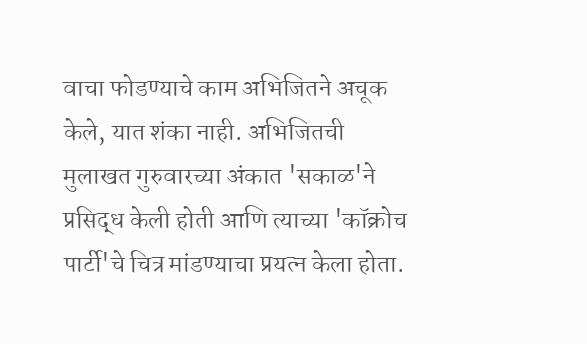वाचा फोडण्याचे काम अभिजितने अचूक केले, यात शंका नाही. अभिजितची मुलाखत गुरुवारच्या अंकात 'सकाळ'ने प्रसिद्ध केली होती आणि त्याच्या 'कॉक्रोच पार्टी'चे चित्र मांडण्याचा प्रयत्न केला होता.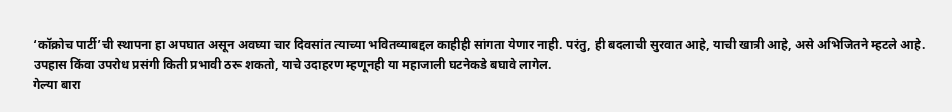‘कॉक्रोच पार्टी’ची स्थापना हा अपघात असून अवघ्या चार दिवसांत त्याच्या भवितव्याबद्दल काहीही सांगता येणार नाही. परंतु, ही बदलाची सुरवात आहे, याची खात्री आहे, असे अभिजितने म्हटले आहे. उपहास किंवा उपरोध प्रसंगी किती प्रभावी ठरू शकतो, याचे उदाहरण म्हणूनही या महाजाली घटनेकडे बघावे लागेल.
गेल्या बारा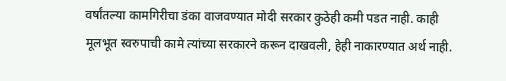वर्षांतल्या कामगिरीचा डंका वाजवण्यात मोदी सरकार कुठेही कमी पडत नाही. काही मूलभूत स्वरुपाची कामे त्यांच्या सरकारने करून दाखवली, हेही नाकारण्यात अर्थ नाही.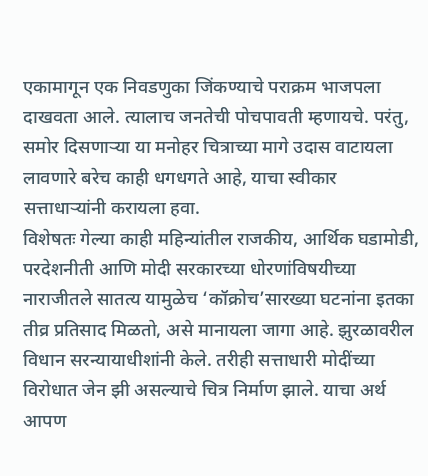एकामागून एक निवडणुका जिंकण्याचे पराक्रम भाजपला दाखवता आले. त्यालाच जनतेची पोचपावती म्हणायचे. परंतु, समोर दिसणाऱ्या या मनोहर चित्राच्या मागे उदास वाटायला लावणारे बरेच काही धगधगते आहे, याचा स्वीकार सत्ताधाऱ्यांनी करायला हवा.
विशेषतः गेल्या काही महिन्यांतील राजकीय, आर्थिक घडामोडी, परदेशनीती आणि मोदी सरकारच्या धोरणांविषयीच्या नाराजीतले सातत्य यामुळेच ‘कॉक्रोच’सारख्या घटनांना इतका तीव्र प्रतिसाद मिळतो, असे मानायला जागा आहे. झुरळावरील विधान सरन्यायाधीशांनी केले. तरीही सत्ताधारी मोदींच्या विरोधात जेन झी असल्याचे चित्र निर्माण झाले. याचा अर्थ आपण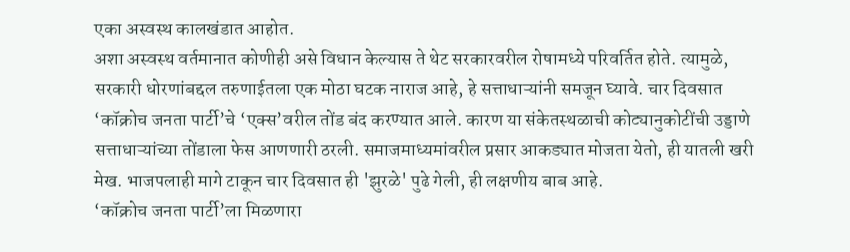एका अस्वस्थ कालखंडात आहोत.
अशा अस्वस्थ वर्तमानात कोणीही असे विधान केल्यास ते थेट सरकारवरील रोषामध्ये परिवर्तित होते. त्यामुळे, सरकारी धोरणांबद्दल तरुणाईतला एक मोठा घटक नाराज आहे, हे सत्ताधाऱ्यांनी समजून घ्यावे. चार दिवसात ‘कॉक्रोच जनता पार्टी’चे ‘एक्स’वरील तोंड बंद करण्यात आले. कारण या संकेतस्थळाची कोट्यानुकोटींची उड्डाणे सत्ताधाऱ्यांच्या तोंडाला फेस आणणारी ठरली. समाजमाध्यमांवरील प्रसार आकड्यात मोजता येतो, ही यातली खरी मेख. भाजपलाही मागे टाकून चार दिवसात ही 'झुरळे' पुढे गेली, ही लक्षणीय बाब आहे.
‘कॉक्रोच जनता पार्टी’ला मिळणारा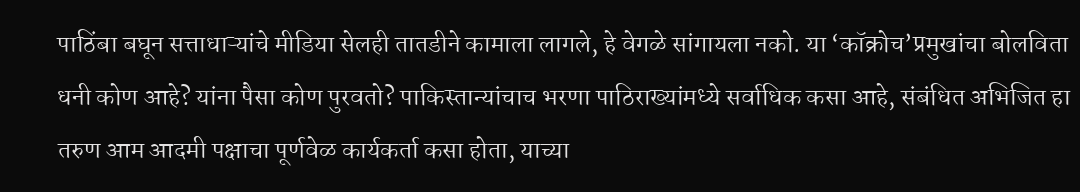पाठिंबा बघून सत्ताधाऱ्यांचे मीडिया सेलही तातडीने कामाला लागले, हे वेगळे सांगायला नको. या ‘कॉक्रोच’प्रमुखांचा बोलविता धनी कोण आहे? यांना पैसा कोण पुरवतो? पाकिस्तान्यांचाच भरणा पाठिराख्यांमध्ये सर्वाधिक कसा आहे, संबंधित अभिजित हा तरुण आम आदमी पक्षाचा पूर्णवेळ कार्यकर्ता कसा होता, याच्या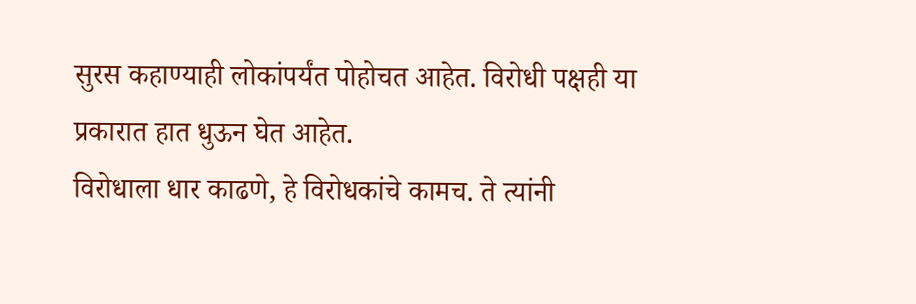सुरस कहाण्याही लोकांपर्यंत पोहोचत आहेत. विरोधी पक्षही या प्रकारात हात धुऊन घेत आहेत.
विरोधाला धार काढणे, हे विरोधकांचे कामच. ते त्यांनी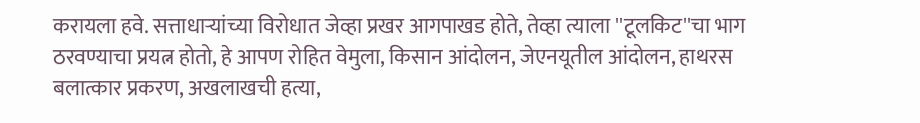करायला हवे. सत्ताधाऱ्यांच्या विरोधात जेव्हा प्रखर आगपाखड होते, तेव्हा त्याला ''टूलकिट''चा भाग ठरवण्याचा प्रयत्न होतो, हे आपण रोहित वेमुला, किसान आंदोलन, जेएनयूतील आंदोलन, हाथरस बलात्कार प्रकरण, अखलाखची हत्या,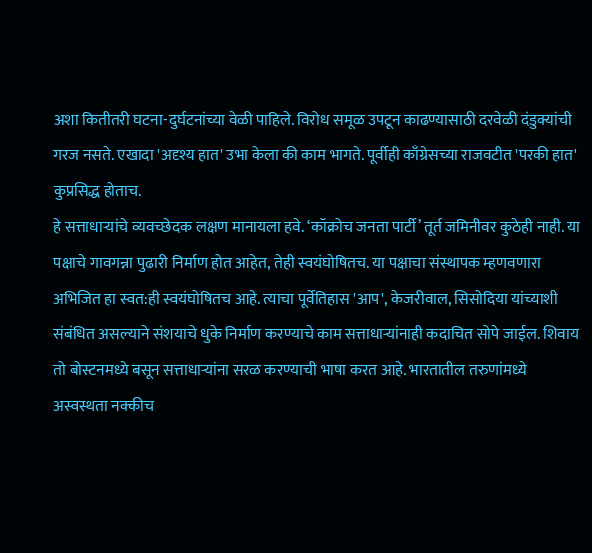अशा कितीतरी घटना-दुर्घटनांच्या वेळी पाहिले. विरोध समूळ उपटून काढण्यासाठी दरवेळी दंडुक्यांची गरज नसते. एखादा 'अदृश्य हात' उभा केला की काम भागते. पूर्वीही काँग्रेसच्या राजवटीत 'परकी हात' कुप्रसिद्ध होताच.
हे सत्ताधाऱ्यांचे व्यवच्छेदक लक्षण मानायला हवे. ‘कॉक्रोच जनता पार्टी’ तूर्त जमिनीवर कुठेही नाही. या पक्षाचे गावगन्ना पुढारी निर्माण होत आहेत, तेही स्वयंघोषितच. या पक्षाचा संस्थापक म्हणवणारा अभिजित हा स्वत:ही स्वयंघोषितच आहे. त्याचा पूर्वेतिहास 'आप', केजरीवाल, सिसोदिया यांच्याशी संबंधित असल्याने संशयाचे धुके निर्माण करण्याचे काम सत्ताधाऱ्यांनाही कदाचित सोपे जाईल. शिवाय तो बोस्टनमध्ये बसून सत्ताधाऱ्यांना सरळ करण्याची भाषा करत आहे. भारतातील तरुणांमध्ये अस्वस्थता नक्कीच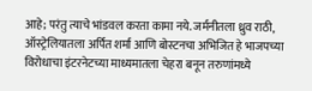आहे; परंतु त्याचे भांडवल करता कामा नये. जर्मनीतला ध्रुव राठी, ऑस्ट्रेलियातला अर्पित शर्मा आणि बोस्टनचा अभिजित हे भाजपच्या विरोधाचा इंटरनेटच्या माध्यमातला चेहरा बनून तरुणांमध्ये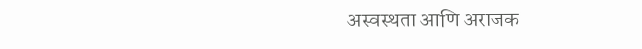अस्वस्थता आणि अराजक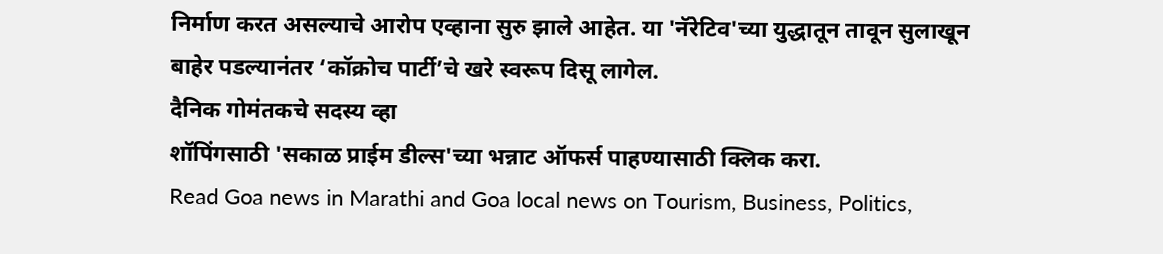निर्माण करत असल्याचे आरोप एव्हाना सुरु झाले आहेत. या 'नॅरेटिव'च्या युद्धातून तावून सुलाखून बाहेर पडल्यानंतर ‘कॉक्रोच पार्टी’चे खरे स्वरूप दिसू लागेल.
दैनिक गोमंतकचे सदस्य व्हा
शॉपिंगसाठी 'सकाळ प्राईम डील्स'च्या भन्नाट ऑफर्स पाहण्यासाठी क्लिक करा.
Read Goa news in Marathi and Goa local news on Tourism, Business, Politics,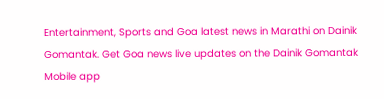Entertainment, Sports and Goa latest news in Marathi on Dainik Gomantak. Get Goa news live updates on the Dainik Gomantak Mobile app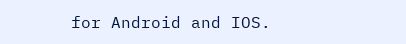for Android and IOS.